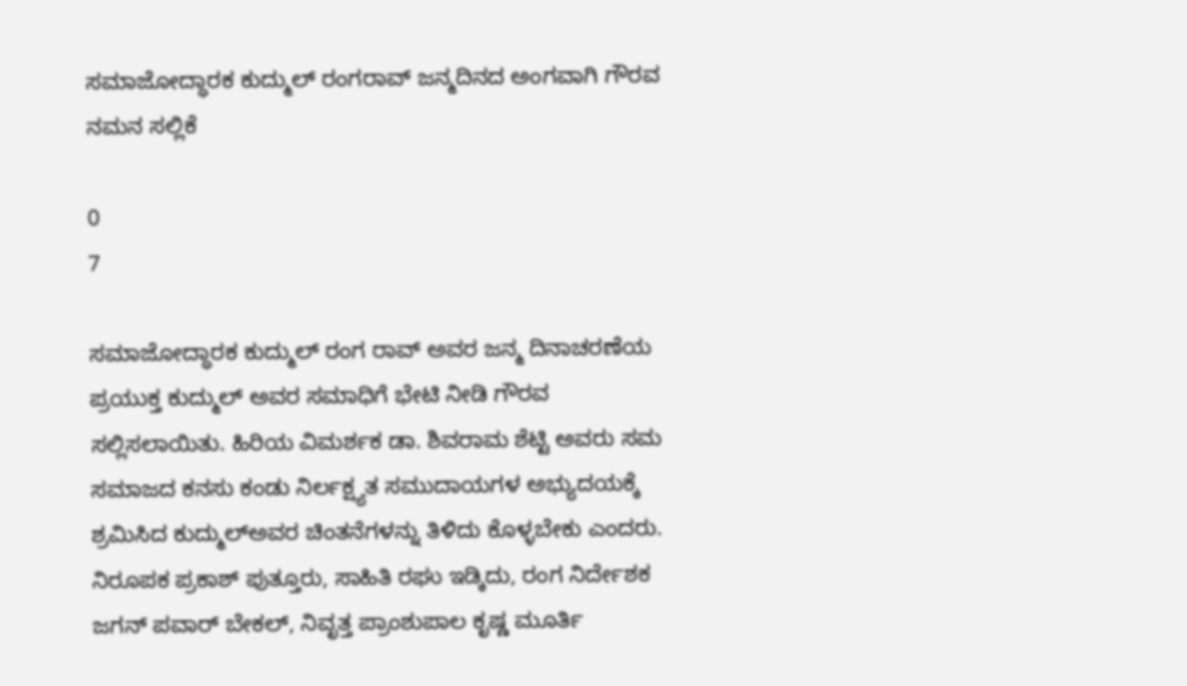ಸಮಾಜೋದ್ಧಾರಕ ಕುದ್ಮುಲ್ ರಂಗರಾವ್ ಜನ್ಮದಿನದ ಅಂಗವಾಗಿ ಗೌರವ ನಮನ ಸಲ್ಲಿಕೆ

0
7

ಸಮಾಜೋದ್ಧಾರಕ ಕುದ್ಮುಲ್ ರಂಗ ರಾವ್ ಅವರ ಜನ್ಮ ದಿನಾಚರಣೆಯ ಪ್ರಯುಕ್ತ ಕುದ್ಮುಲ್ ಅವರ ಸಮಾಧಿಗೆ ಭೇಟಿ ನೀಡಿ ಗೌರವ ಸಲ್ಲಿಸಲಾಯಿತು. ಹಿರಿಯ ವಿಮರ್ಶಕ ಡಾ. ಶಿವರಾಮ ಶೆಟ್ಟಿ ಅವರು ಸಮ ಸಮಾಜದ ಕನಸು ಕಂಡು ನಿರ್ಲಕ್ಷ್ಯತ ಸಮುದಾಯಗಳ ಅಭ್ಯುದಯಕ್ಕೆ ಶ್ರಮಿಸಿದ ಕುದ್ಮುಲ್ಅವರ ಚಿಂತನೆಗಳನ್ನು ತಿಳಿದು ಕೊಳ್ಳಬೇಕು ಎಂದರು. ನಿರೂಪಕ ಪ್ರಕಾಶ್ ಪುತ್ತೂರು, ಸಾಹಿತಿ ರಘು ಇಡ್ಕಿದು, ರಂಗ ನಿರ್ದೇಶಕ ಜಗನ್ ಪವಾರ್ ಬೇಕಲ್, ನಿವೃತ್ತ ಪ್ರಾಂಶುಪಾಲ ಕೃಷ್ಣ ಮೂರ್ತಿ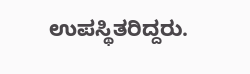ಉಪಸ್ಥಿತರಿದ್ದರು.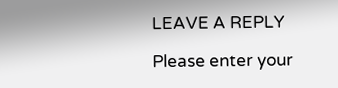LEAVE A REPLY

Please enter your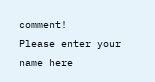comment!
Please enter your name here